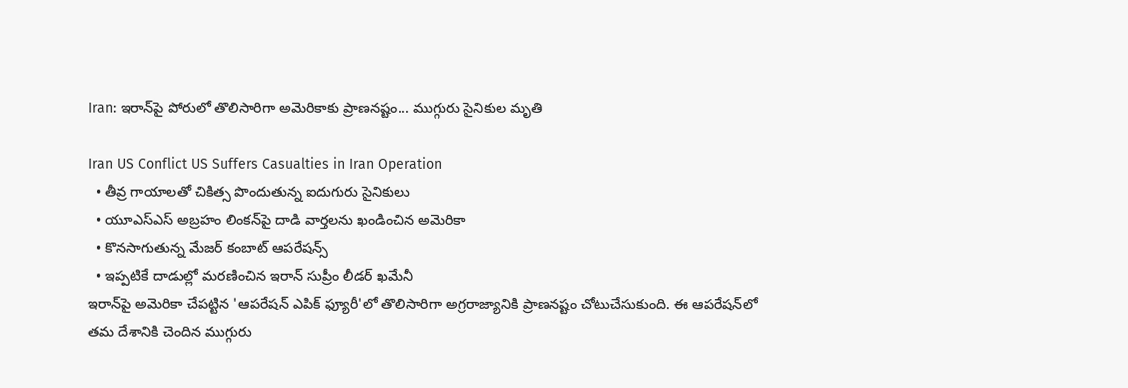Iran: ఇరాన్‌పై పోరులో తొలిసారిగా అమెరికాకు ప్రాణనష్టం... ముగ్గురు సైనికుల మృతి

Iran US Conflict US Suffers Casualties in Iran Operation
  • తీవ్ర గాయాలతో చికిత్స పొందుతున్న ఐదుగురు సైనికులు
  • యూఎస్ఎస్ అబ్రహం లింకన్‌పై దాడి వార్తలను ఖండించిన అమెరికా
  • కొనసాగుతున్న మేజర్ కంబాట్ ఆపరేషన్స్
  • ఇప్పటికే దాడుల్లో మరణించిన ఇరాన్ సుప్రీం లీడర్ ఖమేనీ
ఇరాన్‌పై అమెరికా చేపట్టిన 'ఆపరేషన్ ఎపిక్ ఫ్యూరీ'లో తొలిసారిగా అగ్రరాజ్యానికి ప్రాణనష్టం చోటుచేసుకుంది. ఈ ఆపరేషన్‌లో తమ దేశానికి చెందిన ముగ్గురు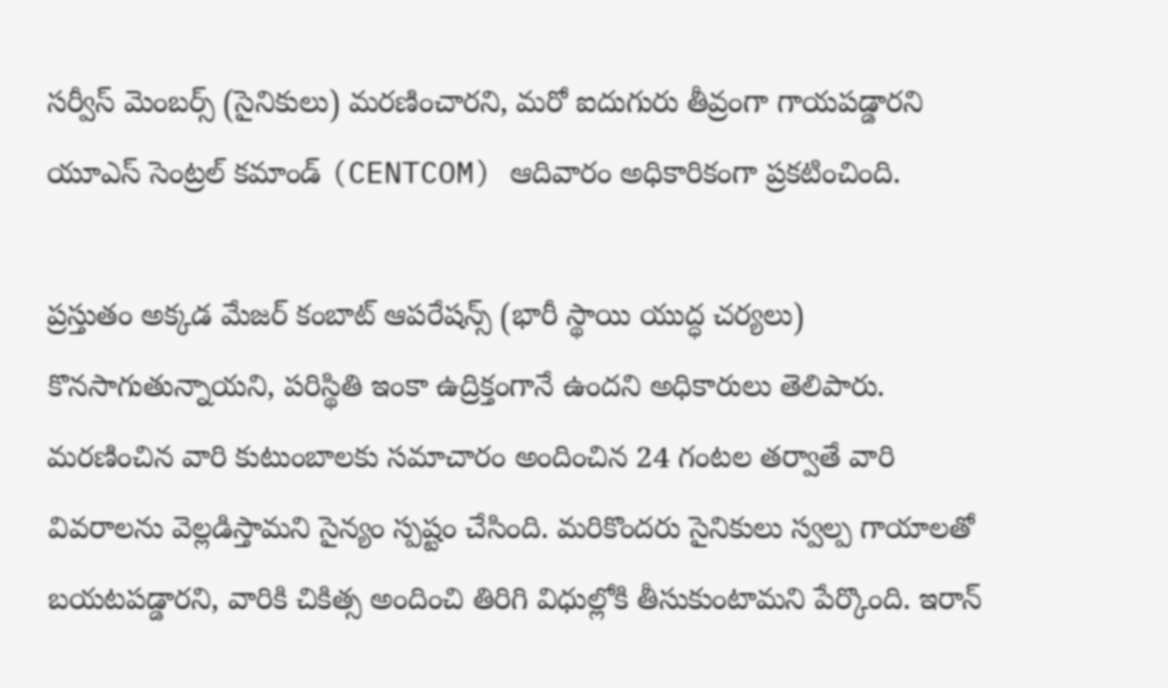సర్వీస్ మెంబర్స్ (సైనికులు) మరణించారని, మరో ఐదుగురు తీవ్రంగా గాయపడ్డారని యూఎస్ సెంట్రల్ కమాండ్ (CENTCOM) ఆదివారం అధికారికంగా ప్రకటించింది.

ప్రస్తుతం అక్కడ మేజర్ కంబాట్ ఆపరేషన్స్ (భారీ స్థాయి యుద్ధ చర్యలు) కొనసాగుతున్నాయని, పరిస్థితి ఇంకా ఉద్రిక్తంగానే ఉందని అధికారులు తెలిపారు. మరణించిన వారి కుటుంబాలకు సమాచారం అందించిన 24 గంటల తర్వాతే వారి వివరాలను వెల్లడిస్తామని సైన్యం స్పష్టం చేసింది. మరికొందరు సైనికులు స్వల్ప గాయాలతో బయటపడ్డారని, వారికి చికిత్స అందించి తిరిగి విధుల్లోకి తీసుకుంటామని పేర్కొంది. ఇరాన్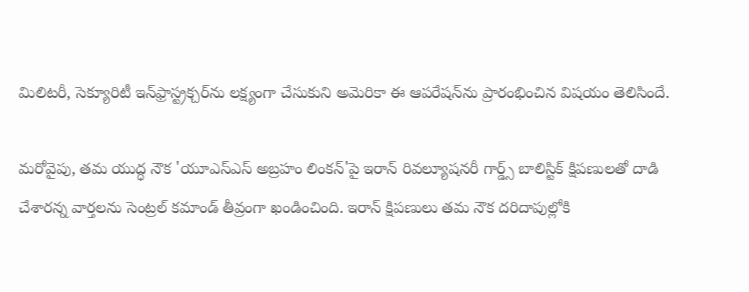మిలిటరీ, సెక్యూరిటీ ఇన్‌ఫ్రాస్ట్రక్చర్‌ను లక్ష్యంగా చేసుకుని అమెరికా ఈ ఆపరేషన్‌ను ప్రారంభించిన విషయం తెలిసిందే.

మరోవైపు, తమ యుద్ధ నౌక 'యూఎస్ఎస్ అబ్రహం లింకన్'పై ఇరాన్ రివల్యూషనరీ గార్డ్స్ బాలిస్టిక్ క్షిపణులతో దాడి చేశారన్న వార్తలను సెంట్రల్ కమాండ్ తీవ్రంగా ఖండించింది. ఇరాన్ క్షిపణులు తమ నౌక దరిదాపుల్లోకి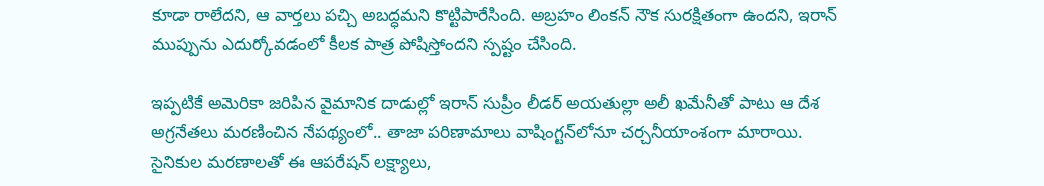కూడా రాలేదని, ఆ వార్తలు పచ్చి అబద్ధమని కొట్టిపారేసింది. అబ్రహం లింకన్ నౌక సురక్షితంగా ఉందని, ఇరాన్ ముప్పును ఎదుర్కోవడంలో కీలక పాత్ర పోషిస్తోందని స్పష్టం చేసింది.

ఇప్పటికే అమెరికా జరిపిన వైమానిక దాడుల్లో ఇరాన్ సుప్రీం లీడర్ అయతుల్లా అలీ ఖమేనీతో పాటు ఆ దేశ అగ్రనేతలు మరణించిన నేపథ్యంలో.. తాజా పరిణామాలు వాషింగ్టన్‌లోనూ చర్చనీయాంశంగా మారాయి. సైనికుల మరణాలతో ఈ ఆపరేషన్ లక్ష్యాలు,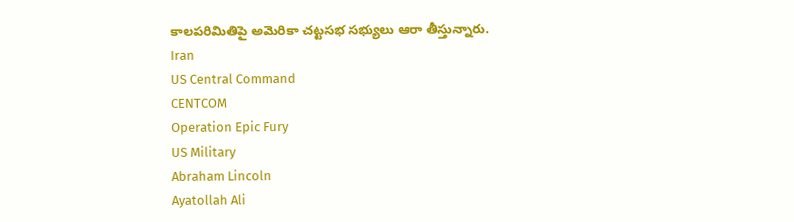కాలపరిమితిపై అమెరికా చట్టసభ సభ్యులు ఆరా తీస్తున్నారు.
Iran
US Central Command
CENTCOM
Operation Epic Fury
US Military
Abraham Lincoln
Ayatollah Ali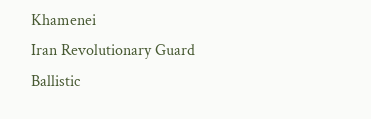Khamenei
Iran Revolutionary Guard
Ballistic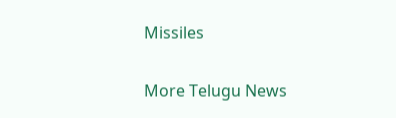Missiles

More Telugu News